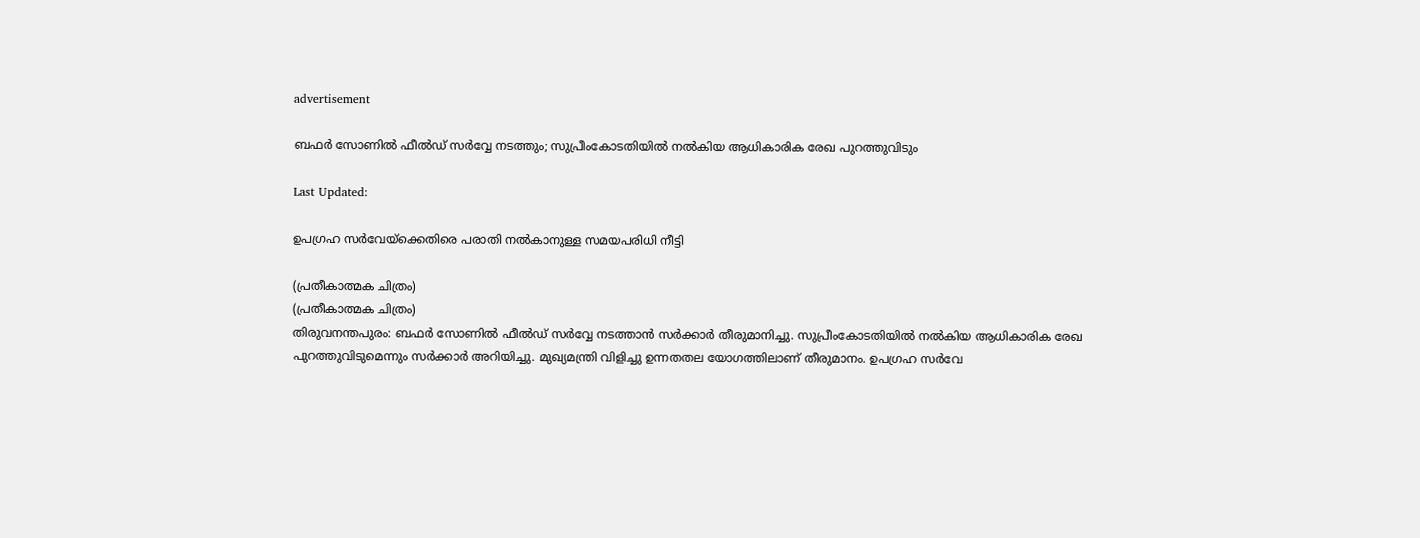advertisement

ബഫർ സോണിൽ ഫീൽഡ് സർവ്വേ നടത്തും; സുപ്രീംകോടതിയിൽ നൽകിയ ആധികാരിക രേഖ പുറത്തുവിടും

Last Updated:

ഉപഗ്രഹ സർവേയ്ക്കെതിരെ പരാതി നൽകാനുള്ള സമയപരിധി നീട്ടി

(പ്രതീകാത്മക ചിത്രം)
(പ്രതീകാത്മക ചിത്രം)
തിരുവനന്തപുരം: ബഫർ സോണിൽ ഫീൽഡ് സർവ്വേ നടത്താൻ സർക്കാർ തീരുമാനിച്ചു. സുപ്രീംകോടതിയിൽ നൽകിയ ആധികാരിക രേഖ പുറത്തുവിടുമെന്നും സർക്കാർ അറിയിച്ചു. മുഖ്യമന്ത്രി വിളിച്ചു ഉന്നതതല യോഗത്തിലാണ് തീരുമാനം. ഉപഗ്രഹ സർവേ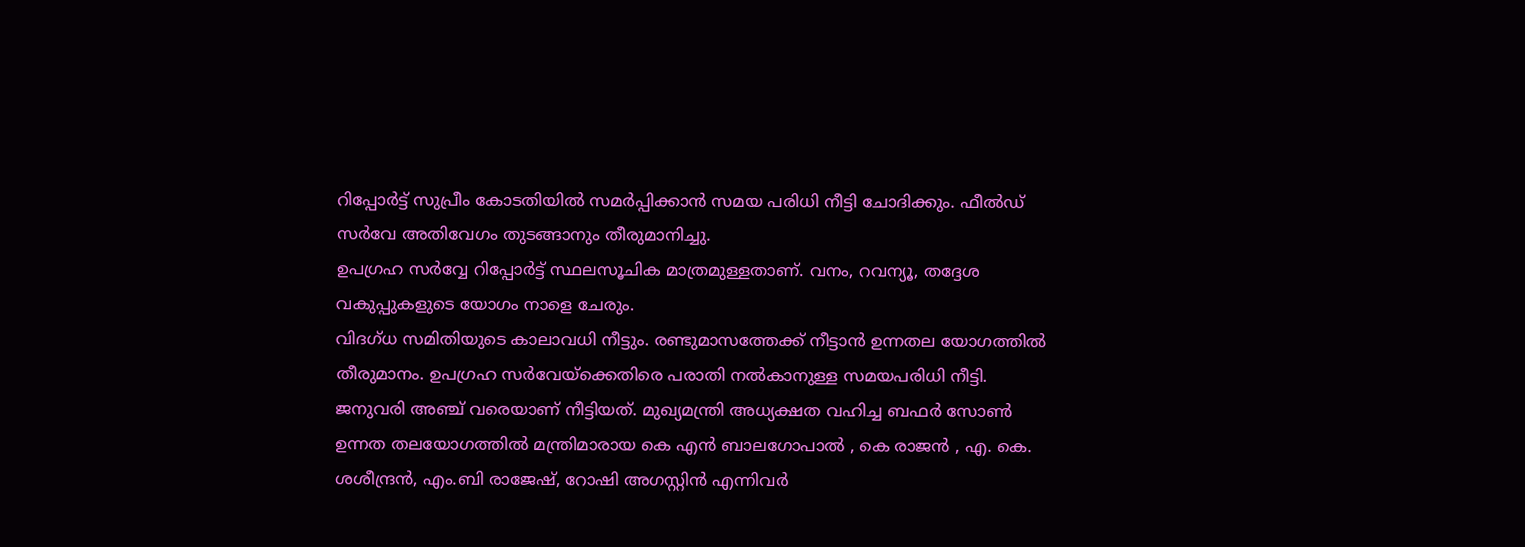റിപ്പോർട്ട് സുപ്രീം കോടതിയിൽ സമർപ്പിക്കാൻ സമയ പരിധി നീട്ടി ചോദിക്കും. ഫീൽഡ് സർവേ അതിവേഗം തുടങ്ങാനും തീരുമാനിച്ചു.
ഉപഗ്രഹ സർവ്വേ റിപ്പോർട്ട് സ്ഥലസൂചിക മാത്രമുള്ളതാണ്. വനം, റവന്യൂ, തദ്ദേശ വകുപ്പുകളുടെ യോഗം നാളെ ചേരും.
വിദഗ്ധ സമിതിയുടെ കാലാവധി നീട്ടും. രണ്ടുമാസത്തേക്ക് നീട്ടാൻ ഉന്നതല യോഗത്തിൽ തീരുമാനം. ഉപഗ്രഹ സർവേയ്ക്കെതിരെ പരാതി നൽകാനുള്ള സമയപരിധി നീട്ടി. ജനുവരി അഞ്ച് വരെയാണ് നീട്ടിയത്. മുഖ്യമന്ത്രി അധ്യക്ഷത വഹിച്ച ബഫർ സോൺ ഉന്നത തലയോഗത്തിൽ മന്ത്രിമാരായ കെ എൻ ബാലഗോപാൽ , കെ രാജൻ , എ. കെ. ശശീന്ദ്രൻ, എം.ബി രാജേഷ്, റോഷി അഗസ്റ്റിൻ എന്നിവർ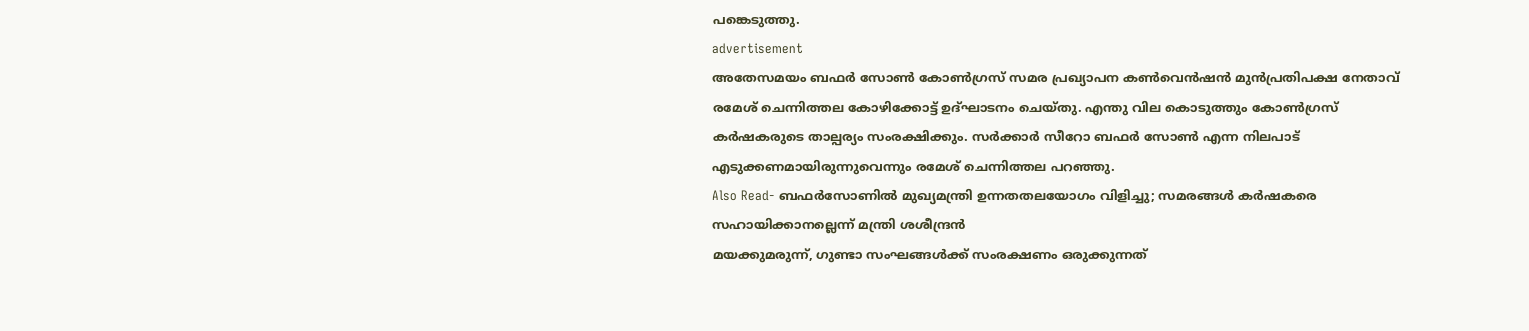പങ്കെടുത്തു.
advertisement
അതേസമയം ബഫർ സോൺ കോൺഗ്രസ് സമര പ്രഖ്യാപന കൺവെൻഷൻ മുൻപ്രതിപക്ഷ നേതാവ് രമേശ് ചെന്നിത്തല കോഴിക്കോട്ട് ഉദ്ഘാടനം ചെയ്തു. എന്തു വില കൊടുത്തും കോൺഗ്രസ് കർഷകരുടെ താല്പര്യം സംരക്ഷിക്കും. സർക്കാർ സീറോ ബഫർ സോൺ എന്ന നിലപാട് എടുക്കണമായിരുന്നുവെന്നും രമേശ് ചെന്നിത്തല പറഞ്ഞു.
Also Read- ബഫര്‍സോണില്‍ മുഖ്യമന്ത്രി ഉന്നതതലയോഗം വിളിച്ചു; സമരങ്ങൾ കർഷകരെ സഹായിക്കാനല്ലെന്ന് മന്ത്രി ശശീന്ദ്രൻ
മയക്കുമരുന്ന്, ഗുണ്ടാ സംഘങ്ങൾക്ക് സംരക്ഷണം ഒരുക്കുന്നത്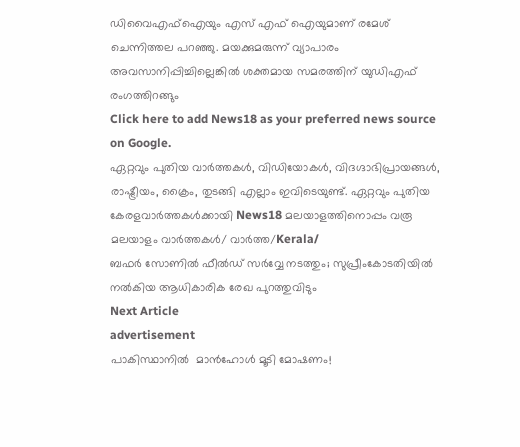ഡിവൈഎഫ്ഐയും എസ് എഫ് ഐയുമാണ് രമേശ് ചെന്നിത്തല പറഞ്ഞു. മയക്കുമരുന്ന് വ്യാപാരം അവസാനിപ്പിച്ചില്ലെങ്കിൽ ശക്തമായ സമരത്തിന് യുഡിഎഫ് രംഗത്തിറങ്ങും
Click here to add News18 as your preferred news source on Google.
ഏറ്റവും പുതിയ വാർത്തകൾ, വിഡിയോകൾ, വിദഗ്ദാഭിപ്രായങ്ങൾ, രാഷ്ട്രീയം, ക്രൈം, തുടങ്ങി എല്ലാം ഇവിടെയുണ്ട്. ഏറ്റവും പുതിയ കേരളവാർത്തകൾക്കായി News18 മലയാളത്തിനൊപ്പം വരൂ
മലയാളം വാർത്തകൾ/ വാർത്ത/Kerala/
ബഫർ സോണിൽ ഫീൽഡ് സർവ്വേ നടത്തും; സുപ്രീംകോടതിയിൽ നൽകിയ ആധികാരിക രേഖ പുറത്തുവിടും
Next Article
advertisement
പാകിസ്ഥാനിൽ  മാൻഹോൾ മൂടി മോഷണം!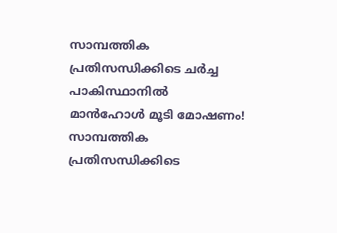സാമ്പത്തിക പ്രതിസന്ധിക്കിടെ ചർച്ച
പാകിസ്ഥാനിൽ മാൻഹോൾ മൂടി മോഷണം! സാമ്പത്തിക പ്രതിസന്ധിക്കിടെ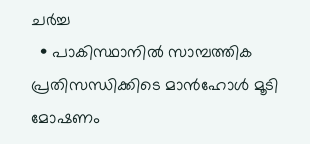ചർച്ച
  • പാകിസ്ഥാനിൽ സാമ്പത്തിക പ്രതിസന്ധിക്കിടെ മാൻഹോൾ മൂടി മോഷണം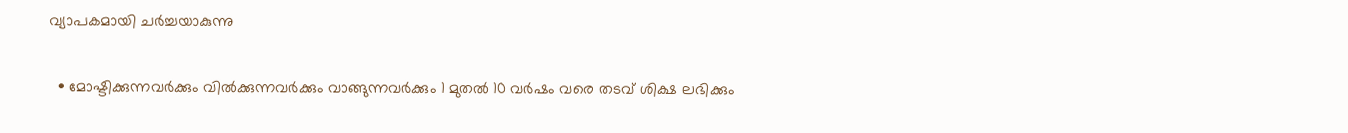വ്യാപകമായി ചർച്ചയാകുന്നു

  • മോഷ്ടിക്കുന്നവർക്കും വിൽക്കുന്നവർക്കും വാങ്ങുന്നവർക്കും 1 മുതൽ 10 വർഷം വരെ തടവ് ശിക്ഷ ലഭിക്കും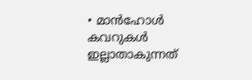• മാൻഹോൾ കവറുകൾ ഇല്ലാതാകുന്നത്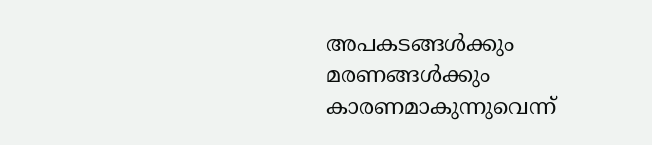അപകടങ്ങൾക്കും മരണങ്ങൾക്കും കാരണമാകുന്നുവെന്ന്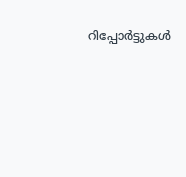റിപ്പോർട്ടുകൾ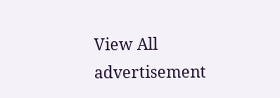View All
advertisement